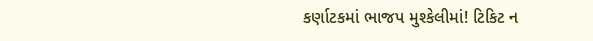કર્ણાટકમાં ભાજપ મુશ્કેલીમાં! ટિકિટ ન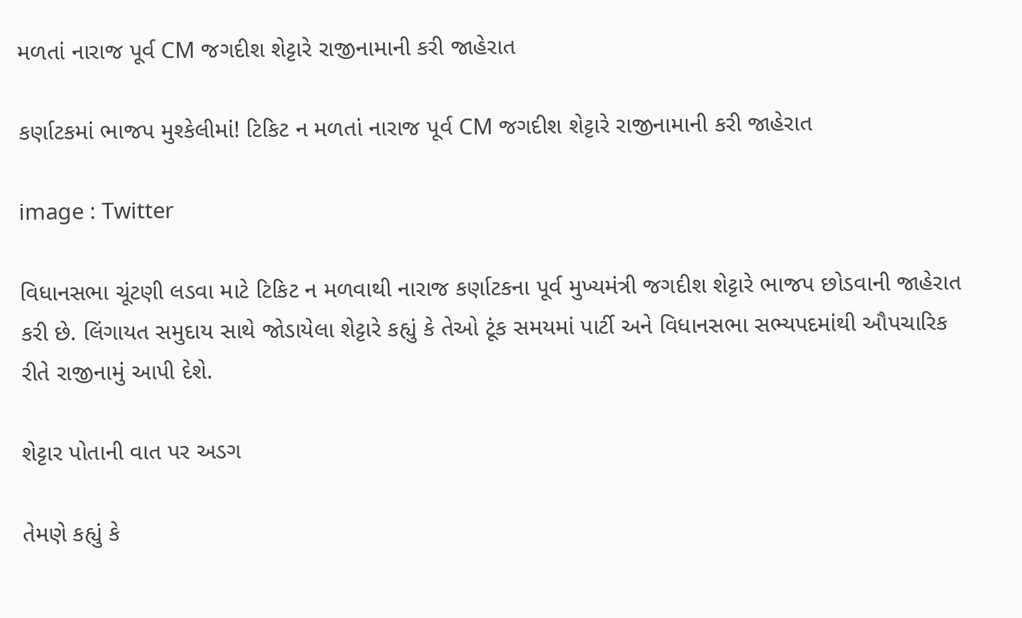મળતાં નારાજ પૂર્વ CM જગદીશ શેટ્ટારે રાજીનામાની કરી જાહેરાત

કર્ણાટકમાં ભાજપ મુશ્કેલીમાં! ટિકિટ ન મળતાં નારાજ પૂર્વ CM જગદીશ શેટ્ટારે રાજીનામાની કરી જાહેરાત

image : Twitter

વિધાનસભા ચૂંટણી લડવા માટે ટિકિટ ન મળવાથી નારાજ કર્ણાટકના પૂર્વ મુખ્યમંત્રી જગદીશ શેટ્ટારે ભાજપ છોડવાની જાહેરાત કરી છે. લિંગાયત સમુદાય સાથે જોડાયેલા શેટ્ટારે કહ્યું કે તેઓ ટૂંક સમયમાં પાર્ટી અને વિધાનસભા સભ્યપદમાંથી ઔપચારિક રીતે રાજીનામું આપી દેશે.

શેટ્ટાર પોતાની વાત પર અડગ

તેમણે કહ્યું કે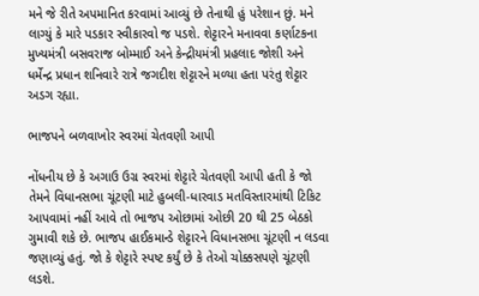મને જે રીતે અપમાનિત કરવામાં આવ્યું છે તેનાથી હું પરેશાન છું. મને લાગ્યું કે મારે પડકાર સ્વીકારવો જ પડશે. શેટ્ટારને મનાવવા કર્ણાટકના મુખ્યમંત્રી બસવરાજ બોમ્માઈ અને કેન્દ્રીયમંત્રી પ્રહલાદ જોશી અને ધર્મેન્દ્ર પ્રધાન શનિવારે રાત્રે જગદીશ શેટ્ટારને મળ્યા હતા પરંતુ શેટ્ટાર અડગ રહ્યા.

ભાજપને બળવાખોર સ્વરમાં ચેતવણી આપી

નોંધનીય છે કે અગાઉ ઉગ્ર સ્વરમાં શેટ્ટારે ચેતવણી આપી હતી કે જો તેમને વિધાનસભા ચૂંટણી માટે હુબલી-ધારવાડ મતવિસ્તારમાંથી ટિકિટ આપવામાં નહીં આવે તો ભાજપ ઓછામાં ઓછી 20 થી 25 બેઠકો ગુમાવી શકે છે. ભાજપ હાઈકમાન્ડે શેટ્ટારને વિધાનસભા ચૂંટણી ન લડવા જણાવ્યું હતું. જો કે શેટ્ટારે સ્પષ્ટ કર્યું છે કે તેઓ ચોક્કસપણે ચૂંટણી લડશે.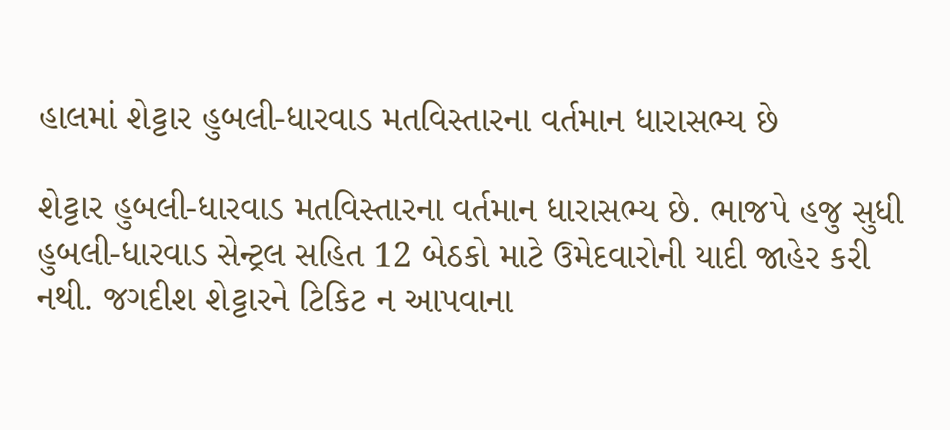હાલમાં શેટ્ટાર હુબલી-ધારવાડ મતવિસ્તારના વર્તમાન ધારાસભ્ય છે

શેટ્ટાર હુબલી-ધારવાડ મતવિસ્તારના વર્તમાન ધારાસભ્ય છે. ભાજપે હજુ સુધી હુબલી-ધારવાડ સેન્ટ્રલ સહિત 12 બેઠકો માટે ઉમેદવારોની યાદી જાહેર કરી નથી. જગદીશ શેટ્ટારને ટિકિટ ન આપવાના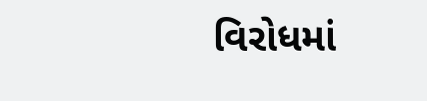વિરોધમાં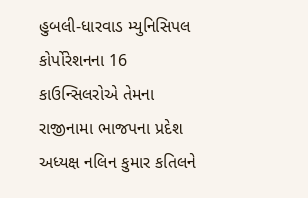હુબલી-ધારવાડ મ્યુનિસિપલ કોર્પોરેશનના 16 કાઉન્સિલરોએ તેમના રાજીનામા ભાજપના પ્રદેશ અધ્યક્ષ નલિન કુમાર કતિલને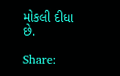મોકલી દીધા છે.

Share: